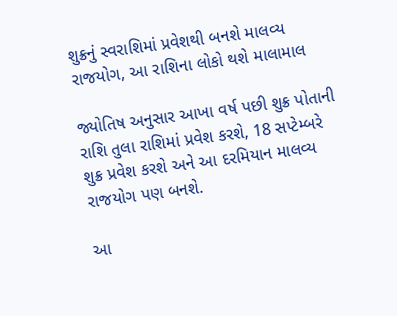શુક્રનું સ્વરાશિમાં પ્રવેશથી બનશે માલવ્ય રાજયોગ, આ રાશિના લોકો થશે માલામાલ

જ્યોતિષ અનુસાર આખા વર્ષ પછી શુક્ર પોતાની રાશિ તુલા રાશિમાં પ્રવેશ કરશે, 18 સપ્ટેમ્બરે શુક્ર પ્રવેશ કરશે અને આ દરમિયાન માલવ્ય રાજયોગ પણ બનશે.

આ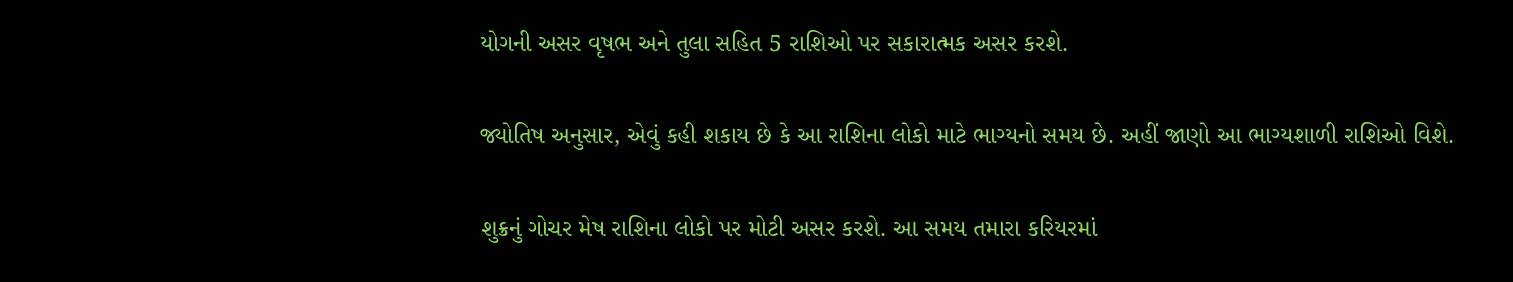યોગની અસર વૃષભ અને તુલા સહિત 5 રાશિઓ પર સકારાત્મક અસર કરશે.

જ્યોતિષ અનુસાર, એવું કહી શકાય છે કે આ રાશિના લોકો માટે ભાગ્યનો સમય છે. અહીં જાણો આ ભાગ્યશાળી રાશિઓ વિશે.

શુક્રનું ગોચર મેષ રાશિના લોકો પર મોટી અસર કરશે. આ સમય તમારા કરિયરમાં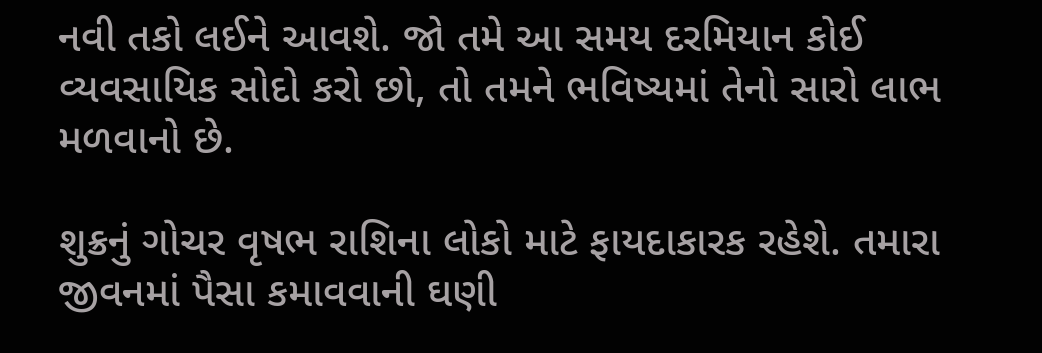નવી તકો લઈને આવશે. જો તમે આ સમય દરમિયાન કોઈ વ્યવસાયિક સોદો કરો છો, તો તમને ભવિષ્યમાં તેનો સારો લાભ મળવાનો છે.

શુક્રનું ગોચર વૃષભ રાશિના લોકો માટે ફાયદાકારક રહેશે. તમારા જીવનમાં પૈસા કમાવવાની ઘણી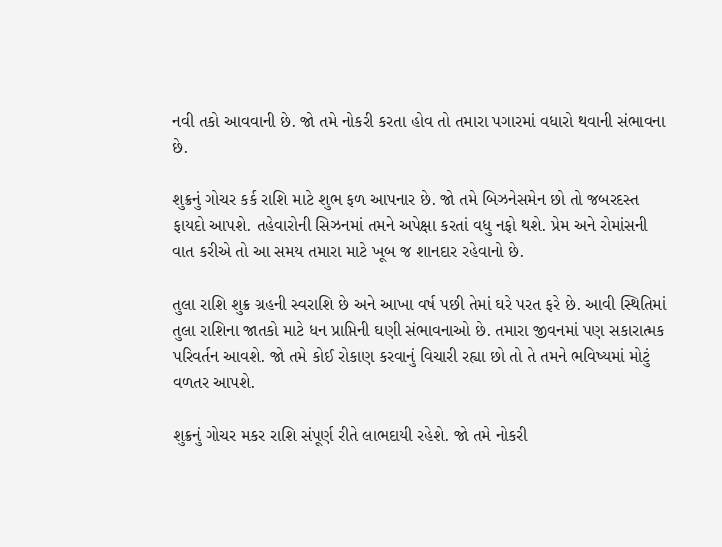નવી તકો આવવાની છે. જો તમે નોકરી કરતા હોવ તો તમારા પગારમાં વધારો થવાની સંભાવના છે.

શુક્રનું ગોચર કર્ક રાશિ માટે શુભ ફળ આપનાર છે. જો તમે બિઝનેસમેન છો તો જબરદસ્ત ફાયદો આપશે. તહેવારોની સિઝનમાં તમને અપેક્ષા કરતાં વધુ નફો થશે. પ્રેમ અને રોમાંસની વાત કરીએ તો આ સમય તમારા માટે ખૂબ જ શાનદાર રહેવાનો છે.

તુલા રાશિ શુક્ર ગ્રહની સ્વરાશિ છે અને આખા વર્ષ પછી તેમાં ઘરે પરત ફરે છે. આવી સ્થિતિમાં તુલા રાશિના જાતકો માટે ધન પ્રાપ્તિની ઘણી સંભાવનાઓ છે. તમારા જીવનમાં પણ સકારાત્મક પરિવર્તન આવશે. જો તમે કોઈ રોકાણ કરવાનું વિચારી રહ્યા છો તો તે તમને ભવિષ્યમાં મોટું વળતર આપશે.

શુક્રનું ગોચર મકર રાશિ સંપૂર્ણ રીતે લાભદાયી રહેશે. જો તમે નોકરી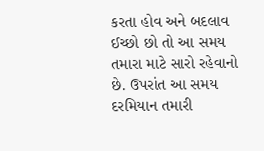કરતા હોવ અને બદલાવ ઈચ્છો છો તો આ સમય તમારા માટે સારો રહેવાનો છે. ઉપરાંત આ સમય દરમિયાન તમારી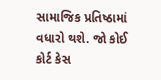સામાજિક પ્રતિષ્ઠામાં વધારો થશે. જો કોઈ કોર્ટ કેસ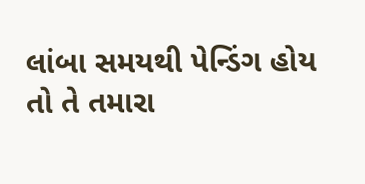લાંબા સમયથી પેન્ડિંગ હોય તો તે તમારા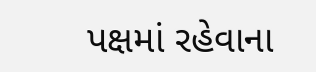પક્ષમાં રહેવાના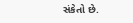સંકેતો છે.